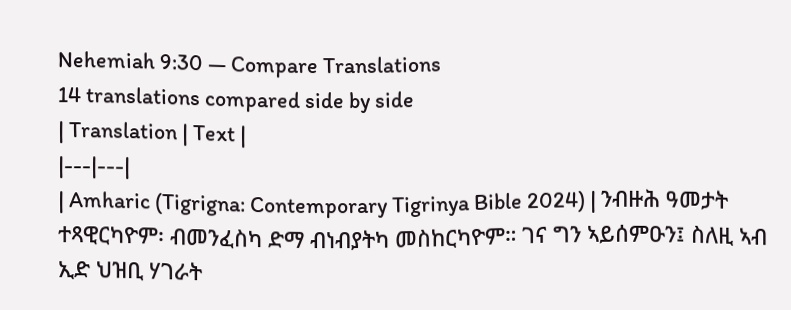Nehemiah 9:30 — Compare Translations
14 translations compared side by side
| Translation | Text |
|---|---|
| Amharic (Tigrigna: Contemporary Tigrinya Bible 2024) | ንብዙሕ ዓመታት ተጻዊርካዮም፡ ብመንፈስካ ድማ ብነብያትካ መስከርካዮም። ገና ግን ኣይሰምዑን፤ ስለዚ ኣብ ኢድ ህዝቢ ሃገራት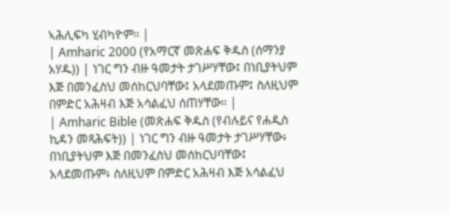ኣሕሊፍካ ሂብካዮም። |
| Amharic 2000 (የአማርኛ መጽሐፍ ቅዱስ (ሰማንያ አሃዱ)) | ነገር ግን ብዙ ዓመታት ታገሥሃቸው፤ በነቢያትህም እጅ በመንፈስህ መሰከርህባቸው፤ አላደመጡም፤ ስለዚህም በምድር አሕዛብ እጅ አሳልፈህ ሰጠሃቸው። |
| Amharic Bible (መጽሐፍ ቅዱስ (የብሉይና የሐዲስ ኪዳን መጻሕፍት)) | ነገር ግን ብዙ ዓመታት ታገሥሃቸው፥ በነቢያትህም እጅ በመንፈስህ መሰከርህባቸው፤ አላደመጡም፥ ስለዚህም በምድር አሕዛብ እጅ አሳልፈህ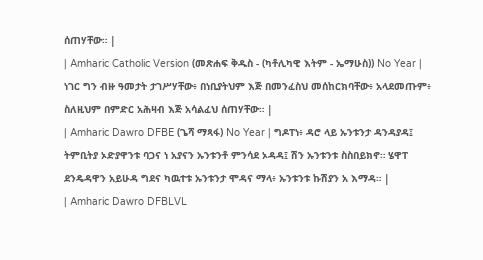ሰጠሃቸው። |
| Amharic Catholic Version (መጽሐፍ ቅዱስ - (ካቶሊካዊ እትም - ኤማሁስ)) No Year | ነገር ግን ብዙ ዓመታት ታገሥሃቸው፥ በነቢያትህም እጅ በመንፈስህ መሰከርክባቸው፥ አላደመጡም፥ ስለዚህም በምድር አሕዛብ እጅ አሳልፈህ ሰጠሃቸው። |
| Amharic Dawro DFBE (ጌሻ ማጻፋ) No Year | ግዶፐነ፥ ዳሮ ላይ ኡንቱንታ ዳንዳያዳ፤ ትምቢትያ ኦድያዋንቱ ባጋና ነ አያናን ኡንቱንቶ ምንሳደ ኦዳዳ፤ ሽን ኡንቱንቱ ስስበይክኖ። ሄዋፐ ደንዴዳዋን አይሁዳ ግደና ካዉተቱ ኡንቱንታ ሞዳና ማላ፥ ኡንቱንቱ ኩሽያን አ እማዳ። |
| Amharic Dawro DFBLVL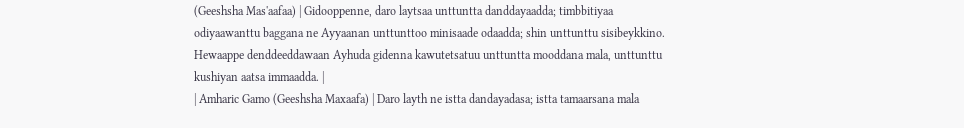(Geeshsha Mas'aafaa) | Gidooppenne, daro laytsaa unttuntta danddayaadda; timbbitiyaa odiyaawanttu baggana ne Ayyaanan unttunttoo minisaade odaadda; shin unttunttu sisibeykkino. Hewaappe denddeeddawaan Ayhuda gidenna kawutetsatuu unttuntta mooddana mala, unttunttu kushiyan aatsa immaadda. |
| Amharic Gamo (Geeshsha Maxaafa) | Daro layth ne istta dandayadasa; istta tamaarsana mala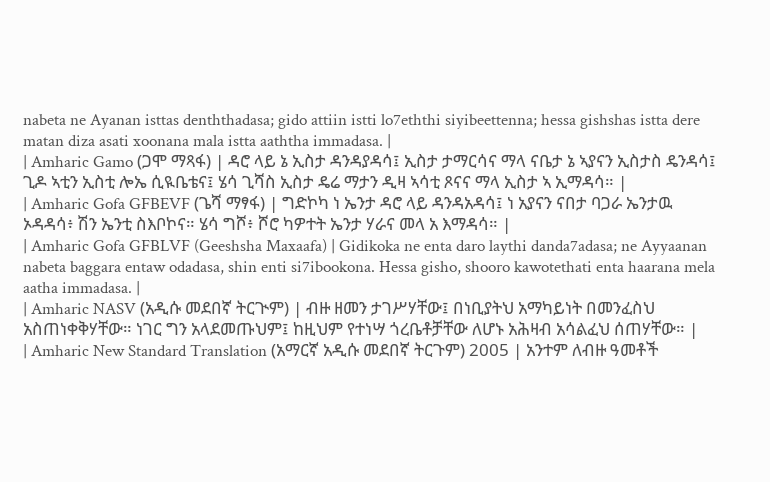nabeta ne Ayanan isttas denththadasa; gido attiin istti lo7eththi siyibeettenna; hessa gishshas istta dere matan diza asati xoonana mala istta aaththa immadasa. |
| Amharic Gamo (ጋሞ ማጻፋ) | ዳሮ ላይ ኔ ኢስታ ዳንዳያዳሳ፤ ኢስታ ታማርሳና ማላ ናቤታ ኔ ኣያናን ኢስታስ ዴንዳሳ፤ ጊዶ ኣቲን ኢስቲ ሎኤ ሲዪቤቴና፤ ሄሳ ጊሻስ ኢስታ ዴሬ ማታን ዲዛ ኣሳቲ ጾናና ማላ ኢስታ ኣ ኢማዳሳ። |
| Amharic Gofa GFBEVF (ጌሻ ማፃፋ) | ግድኮካ ነ ኤንታ ዳሮ ላይ ዳንዳአዳሳ፤ ነ አያናን ናበታ ባጋራ ኤንታዉ ኦዳዳሳ፥ ሽን ኤንቲ ስእቦኮና። ሄሳ ግሾ፥ ሾሮ ካዎተት ኤንታ ሃራና መላ አ እማዳሳ። |
| Amharic Gofa GFBLVF (Geeshsha Maxaafa) | Gidikoka ne enta daro laythi danda7adasa; ne Ayyaanan nabeta baggara entaw odadasa, shin enti si7ibookona. Hessa gisho, shooro kawotethati enta haarana mela aatha immadasa. |
| Amharic NASV (አዲሱ መደበኛ ትርጒም) | ብዙ ዘመን ታገሥሃቸው፤ በነቢያትህ አማካይነት በመንፈስህ አስጠነቀቅሃቸው። ነገር ግን አላደመጡህም፤ ከዚህም የተነሣ ጎረቤቶቻቸው ለሆኑ አሕዛብ አሳልፈህ ሰጠሃቸው። |
| Amharic New Standard Translation (አማርኛ አዲሱ መደበኛ ትርጉም) 2005 | አንተም ለብዙ ዓመቶች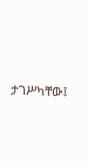ታገሥካቸው፤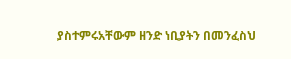ያስተምሩአቸውም ዘንድ ነቢያትን በመንፈስህ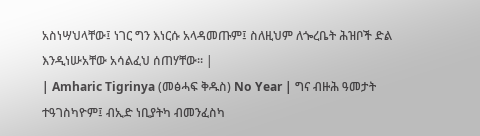አስነሣህላቸው፤ ነገር ግን እነርሱ አላዳመጡም፤ ስለዚህም ለጐረቤት ሕዝቦች ድል እንዲነሡአቸው አሳልፈህ ሰጠሃቸው። |
| Amharic Tigrinya (መፅሓፍ ቅዱስ) No Year | ግና ብዙሕ ዓመታት ተዓገስካዮም፤ ብኢድ ነቢያትካ ብመንፈስካ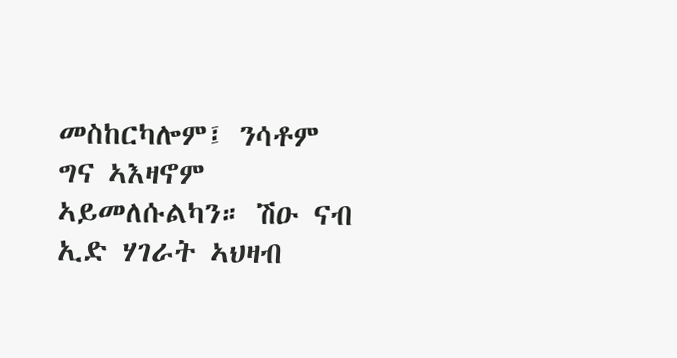መስከርካሎም፤ ንሳቶም ግና ኣእዛኖም ኣይመለሱልካን። ሽዑ ናብ ኢድ ሃገራት ኣህዛብ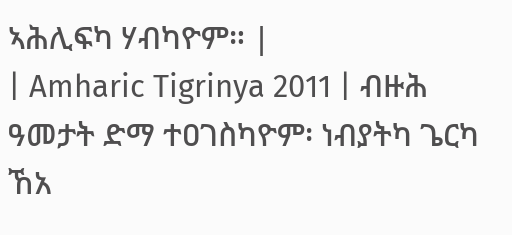ኣሕሊፍካ ሃብካዮም። |
| Amharic Tigrinya 2011 | ብዙሕ ዓመታት ድማ ተዐገስካዮም፡ ነብያትካ ጌርካ ኸአ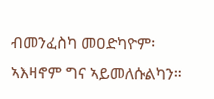ብመንፈስካ መዐድካዮም፡ ኣእዛኖም ግና ኣይመለሱልካን።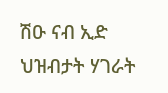ሽዑ ናብ ኢድ ህዝብታት ሃገራት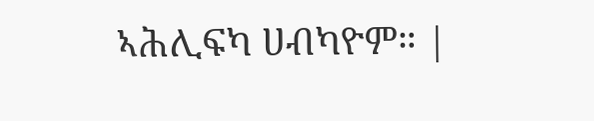ኣሕሊፍካ ሀብካዮም። |